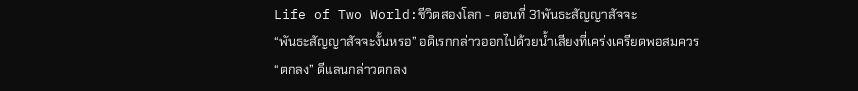Life of Two World:ชีวิตสองโลก - ตอนที่ 31พันธะสัญญาสัจจะ
“พันธะสัญญาสัจจะงั้นหรอ” อดิเรกกล่าวออกไปด้วยน้ำเสียงที่เคร่งเครียดพอสมควร
“ตกลง” ดีแลนกล่าวตกลง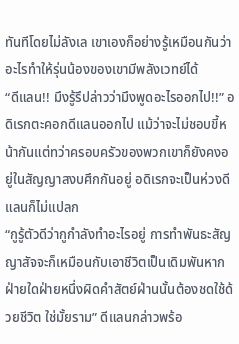ทันทีโดยไม่ลังเล เขาเองก็อย่างรู้เหมือนกันว่าอะไรทำให้รุ่นน้องของเขามีพลังเวทย์ได้
“ดีแลน!! มึงรู้รึปล่าวว่ามึงพูดอะไรออกไป!!” อดิเรกตะคอกดีแลนออกไป แม้ว่าจะไม่ชอบขี้หน้ากันแต่ทว่าครอบครัวของพวกเขาก็ยังคงอยู่ในสัญญาสงบศึกกันอยู่ อดิเรกจะเป็นห่วงดีแลนก็ไม่แปลก
“กูรู้ตัวดีว่ากูกำลังทำอะไรอยู่ การทำพันธะสัญญาสัจจะก็เหมือนกับเอาชีวิตเป็นเดิมพันหากฝ่ายใดฝ่ายหนึ่งผิดคำสัตย์ฝ่านนั้นต้องชดใช้ด้วยชีวิต ใช่มั้ยราม” ดีแลนกล่าวพร้อ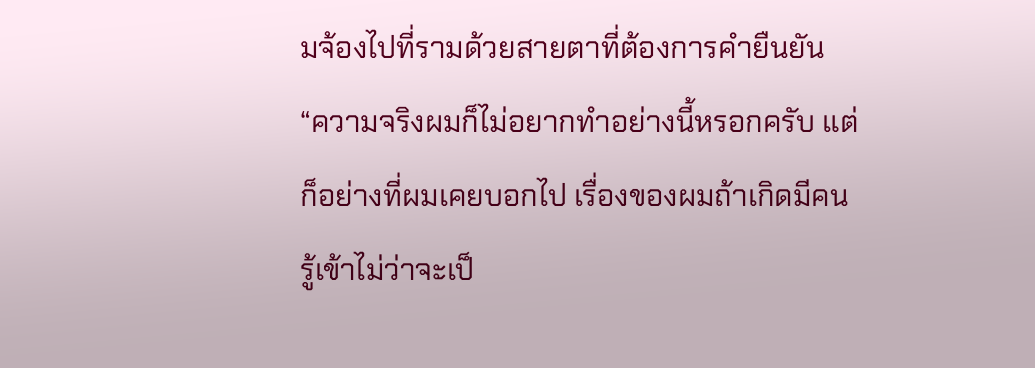มจ้องไปที่รามด้วยสายตาที่ต้องการคำยืนยัน
“ความจริงผมก็ไม่อยากทำอย่างนี้หรอกครับ แต่ก็อย่างที่ผมเคยบอกไป เรื่องของผมถ้าเกิดมีคนรู้เข้าไม่ว่าจะเป็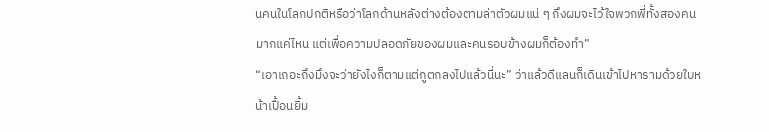นคนในโลกปกติหรือว่าโลกด้านหลังต่างต้องตามล่าตัวผมแน่ ๆ ถึงผมจะไว้ใจพวกพี่ทั้งสองคนมากแค่ไหน แต่เพื่อความปลอดภัยของผมและคนรอบข้างผมก็ต้องทำ”
“เอาเถอะถึงมึงจะว่ายังไงก็ตามแต่กูตกลงไปแล้วนี่นะ” ว่าแล้วดีแลนก็เดินเข้าไปหารามด้วยใบหน้าเปื้อนยิ้ม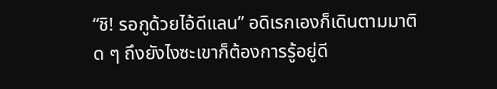“ชิ! รอกูด้วยไอ้ดีแลน” อดิเรกเองก็เดินตามมาติด ๆ ถึงยังไงซะเขาก็ต้องการรู้อยู่ดี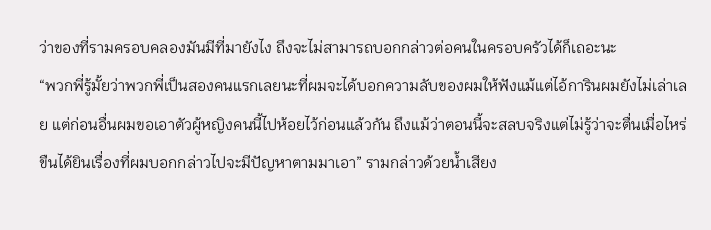ว่าของที่รามครอบคลองมันมีที่มายังไง ถึงจะไม่สามารถบอกกล่าวต่อคนในครอบครัวได้ก็เถอะนะ
“พวกพี่รู้มั้ยว่าพวกพี่เป็นสองคนแรกเลยนะที่ผมจะได้บอกความลับของผมให้ฟังแม้แต่ไอ้การินผมยังไม่เล่าเลย แต่ก่อนอื่นผมขอเอาตัวผู้หญิงคนนี้ไปห้อยไว้ก่อนแล้วกัน ถึงแม้ว่าตอนนี้จะสลบจริงแต่ไม่รู้ว่าจะตื่นเมื่อไหร่ ขืนได้ยินเรื่องที่ผมบอกกล่าวไปจะมีปัญหาตามมาเอา” รามกล่าวด้วยน้ำเสียง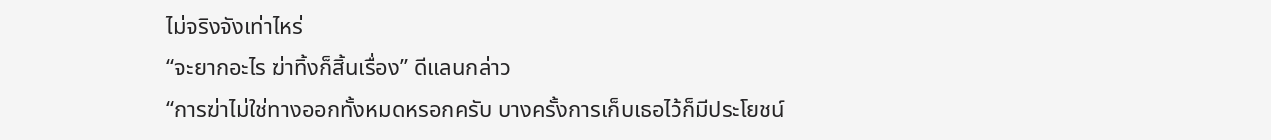ไม่จริงจังเท่าไหร่
“จะยากอะไร ฆ่าทิ้งก็สิ้นเรื่อง” ดีแลนกล่าว
“การฆ่าไม่ใช่ทางออกทั้งหมดหรอกครับ บางครั้งการเก็บเธอไว้ก็มีประโยชน์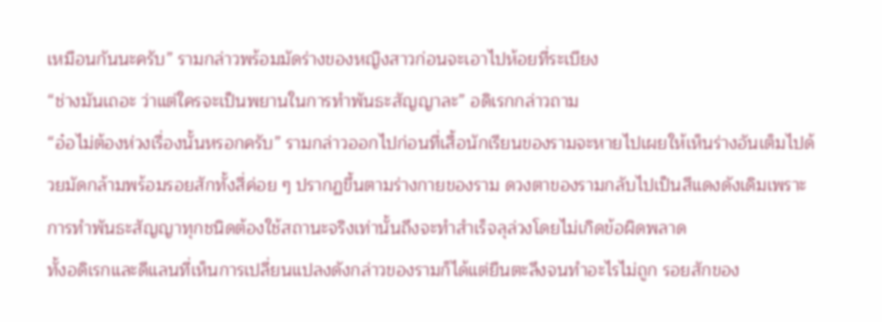เหมือนกันนะครับ” รามกล่าวพร้อมมัดร่างของหญิงสาวก่อนจะเอาไปห้อยที่ระเบียง
“ช่างมันเถอะ ว่าแต่ใครจะเป็นพยานในการทำพันธะสัญญาละ” อดิเรกกล่าวถาม
“อ๋อไม่ต้องห่วงเรื่องนั้นหรอกครับ” รามกล่าวออกไปก่อนที่เสื้อนักเรียนของรามจะหายไปเผยให้เห็นร่างอันเต็มไปด้วยมัดกล้ามพร้อมรอยสักทั้งสี่ค่อย ๆ ปรากฏขึ้นตามร่างกายของราม ดวงตาของรามกลับไปเป็นสีแดงดังเดิมเพราะการทำพันธะสัญญาทุกชนิดต้องใช้สถานะจริงเท่านั้นถึงจะทำสำเร็จลุล่วงโดยไม่เกิดข้อผิดพลาด
ทั้งอดิเรกและดีแลนที่เห็นการเปลี่ยนแปลงดังกล่าวของรามก็ได้แต่ยืนตะลึงจนทำอะไรไม่ถูก รอยสักของ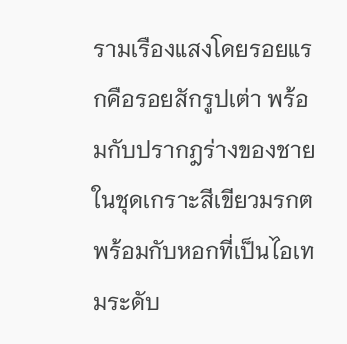รามเรืองแสงโดยรอยแรกคือรอยสักรูปเต่า พร้อมกับปรากฎร่างของชายในชุดเกราะสีเขียวมรกตพร้อมกับหอกที่เป็นไอเทมระดับ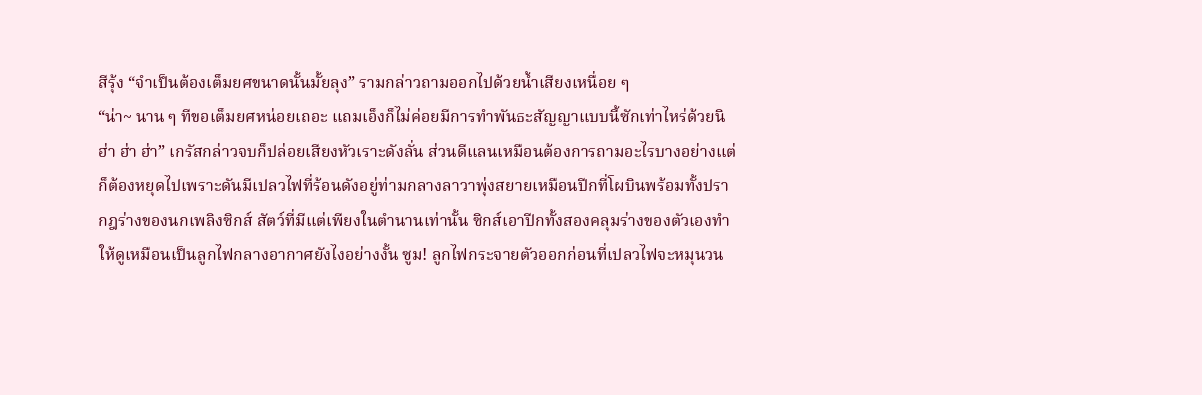สีรุ้ง “จำเป็นต้องเต็มยศขนาดนั้นมั้ยลุง” รามกล่าวถามออกไปด้วยน้ำเสียงเหนื่อย ๆ
“น่า~ นาน ๆ ทีขอเต็มยศหน่อยเถอะ แถมเอ็งก็ไม่ค่อยมีการทำพันธะสัญญาแบบนี้ซักเท่าไหร่ด้วยนิ ฮ่า ฮ่า ฮ่า” เกรัสกล่าวจบก็ปล่อยเสียงหัวเราะดังลั่น ส่วนดีแลนเหมือนต้องการถามอะไรบางอย่างแต่ก็ต้องหยุดไปเพราะดันมีเปลวไฟที่ร้อนดังอยู่ท่ามกลางลาวาพุ่งสยายเหมือนปีกที่โผบินพร้อมทั้งปรากฎร่างของนกเพลิงซิกส์ สัตว์ที่มีแต่เพียงในตำนานเท่านั้น ซิกส์เอาปีกทั้งสองคลุมร่างของตัวเองทำให้ดูเหมือนเป็นลูกไฟกลางอากาศยังไงอย่างงั้น ซูม! ลูกไฟกระจายตัวออกก่อนที่เปลวไฟจะหมุนวน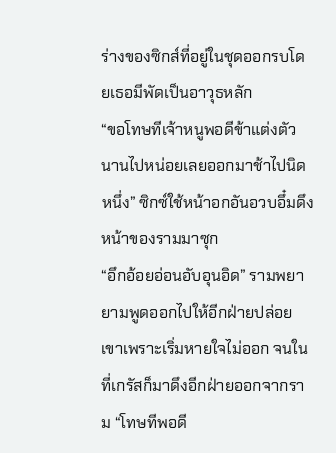ร่างของซิกส์ที่อยู่ในชุดออกรบโดยเธอมีพัดเป็นอาวุธหลัก
“ขอโทษทีเจ้าหนูพอดีข้าแต่งตัวนานไปหน่อยเลยออกมาช้าไปนิดหนึ่ง” ซิกซ์ใช้หน้าอกอันอวบอึ๋มดึงหน้าของรามมาซุก
“อึกอ้อยอ่อนอับอุนอิด” รามพยายามพูดออกไปให้อีกฝ่ายปล่อยเขาเพราะเริ่มหายใจไม่ออก จนในที่เกรัสก็มาดึงอีกฝ่ายออกจากราม “โทษทีพอดี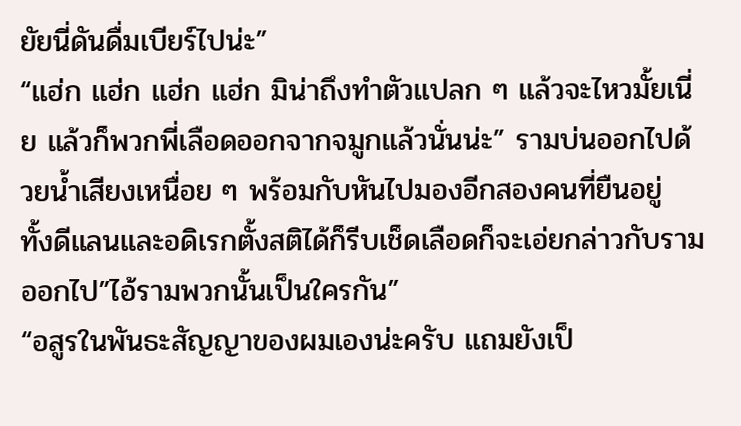ยัยนี่ดันดื่มเบียร์ไปน่ะ”
“แฮ่ก แฮ่ก แฮ่ก แฮ่ก มิน่าถึงทำตัวแปลก ๆ แล้วจะไหวมั้ยเนี่ย แล้วก็พวกพี่เลือดออกจากจมูกแล้วนั่นน่ะ” รามบ่นออกไปด้วยน้ำเสียงเหนื่อย ๆ พร้อมกับหันไปมองอีกสองคนที่ยืนอยู่
ทั้งดีแลนและอดิเรกตั้งสติได้ก็รีบเช็ดเลือดก็จะเอ่ยกล่าวกับรามออกไป”ไอ้รามพวกนั้นเป็นใครกัน”
“อสูรในพันธะสัญญาของผมเองน่ะครับ แถมยังเป็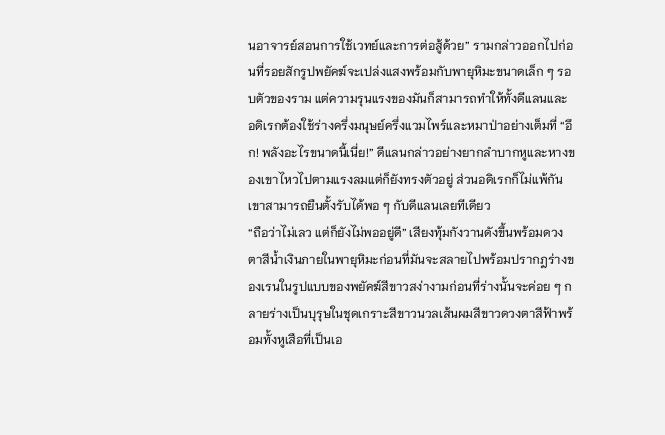นอาจารย์สอนการใช้เวทย์และการต่อสู้ด้วย” รามกล่าวออกไปก่อนที่รอยสักรูปพยัคฆ์จะเปล่งแสงพร้อมกับพายุหิมะขนาดเล็ก ๆ รอบตัวของราม แต่ความรุนแรงของมันก็สามารถทำให้ทั้งดีแลนและอดิเรกต้องใช้ร่างครึ่งมนุษย์ครึ่งแวมไพร์และหมาป่าอย่างเต็มที่ “อึก! พลังอะไรขนาดนี้เนี่ย!” ดีแลนกล่าวอย่างยากลำบากหูและหางของเขาไหวไปตามแรงลมแต่ก็ยังทรงตัวอยู่ ส่วนอดิเรกก็ไม่แพ้กันเขาสามารถยืนตั้งรับได้พอ ๆ กับดีแลนเลยทีเดียว
“ถือว่าไม่เลว แต่ก็ยังไม่พออยู่ดี” เสียงทุ้มกังวานดังขึ้นพร้อมดวงตาสีน้ำเงินภายในพายุหิมะก่อนที่มันจะสลายไปพร้อมปรากฎร่างของเรนในรูปแบบของพยัคฆ์สีขาวสง่างามก่อนที่ร่างนั้นจะค่อย ๆ กลายร่างเป็นบุรุษในชุดเกราะสีขาวนวลเส้นผมสีขาวดวงตาสีฟ้าพร้อมทั้งหูเสือที่เป็นเอ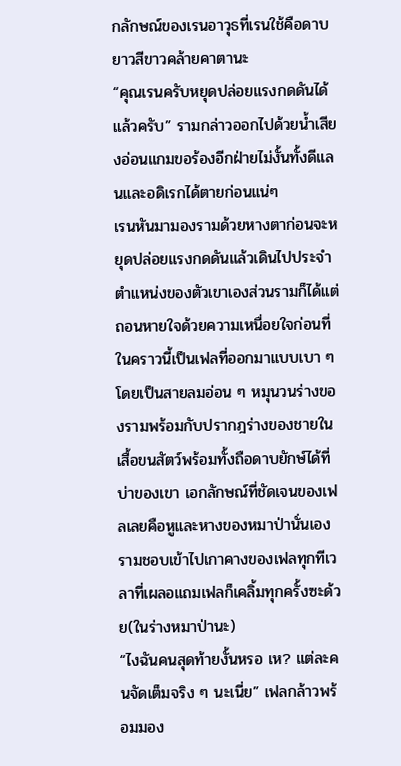กลักษณ์ของเรนอาวุธที่เรนใช้คือดาบยาวสีขาวคล้ายคาตานะ
“คุณเรนครับหยุดปล่อยแรงกดดันได้แล้วครับ” รามกล่าวออกไปด้วยน้ำเสียงอ่อนแกมขอร้องอีกฝ่ายไม่งั้นทั้งดีแลนและอดิเรกได้ตายก่อนแน่ๆ
เรนหันมามองรามด้วยหางตาก่อนจะหยุดปล่อยแรงกดดันแล้วเดินไปประจำตำแหน่งของตัวเขาเองส่วนรามก็ได้แต่ถอนหายใจด้วยความเหนื่อยใจก่อนที่ในคราวนี้เป็นเฟลที่ออกมาแบบเบา ๆ โดยเป็นสายลมอ่อน ๆ หมุนวนร่างของรามพร้อมกับปรากฎร่างของชายในเสื้อขนสัตว์พร้อมทั้งถือดาบยักษ์ได้ที่บ่าของเขา เอกลักษณ์ที่ชัดเจนของเฟลเลยคือหูและหางของหมาป่านั่นเอง รามชอบเข้าไปเกาคางของเฟลทุกทีเวลาที่เผลอแถมเฟลก็เคลิ้มทุกครั้งซะด้วย(ในร่างหมาป่านะ)
“ไงฉันคนสุดท้ายงั้นหรอ เห? แต่ละคนจัดเต็มจริง ๆ นะเนี่ย” เฟลกล้าวพร้อมมอง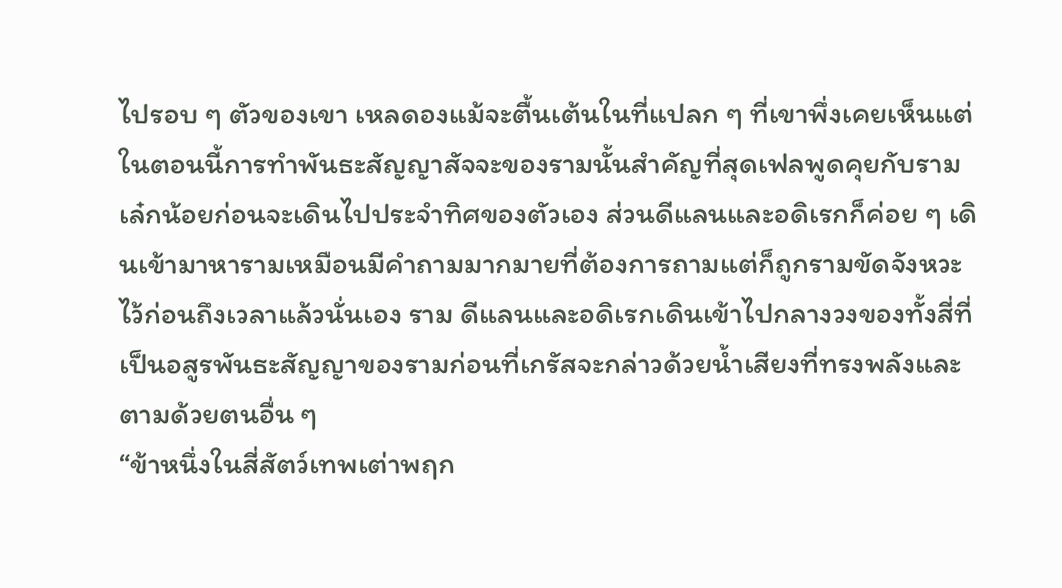ไปรอบ ๆ ตัวของเขา เหลดองแม้จะตื้นเต้นในที่แปลก ๆ ที่เขาพึ่งเคยเห็นแต่ในตอนนี้การทำพันธะสัญญาสัจจะของรามนั้นสำคัญที่สุดเฟลพูดคุยกับรามเล๋กน้อยก่อนจะเดินไปประจำทิศของตัวเอง ส่วนดีแลนและอดิเรกก็ค่อย ๆ เดินเข้ามาหารามเหมือนมีคำถามมากมายที่ต้องการถามแต่ก็ถูกรามขัดจังหวะไว้ก่อนถึงเวลาแล้วนั่นเอง ราม ดีแลนและอดิเรกเดินเข้าไปกลางวงของทั้งสี่ที่เป็นอสูรพันธะสัญญาของรามก่อนที่เกรัสจะกล่าวด้วยน้ำเสียงที่ทรงพลังและตามด้วยตนอื่น ๆ
“ข้าหนึ่งในสี่สัตว์เทพเต่าพฤก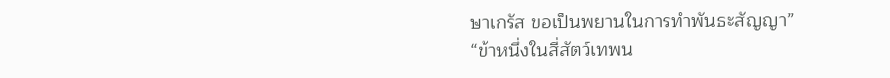ษาเกรัส ขอเป็นพยานในการทำพันธะสัญญา”
“ข้าหนึ่งในสี่สัตว์เทพน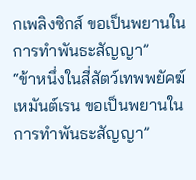กเพลิงซิกส์ ขอเป็นพยานในการทำพันธะสัญญา”
“ข้าหนึ่งในสี่สัตว์เทพพยัคฆ์เหมันต์เรน ขอเป็นพยานในการทำพันธะสัญญา”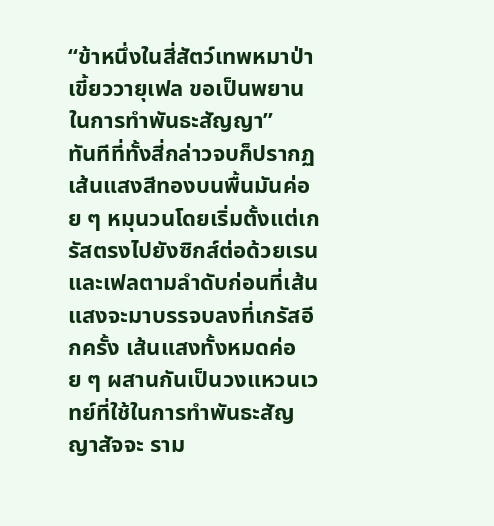“ข้าหนึ่งในสี่สัตว์เทพหมาป่าเขี้ยววายุเฟล ขอเป็นพยานในการทำพันธะสัญญา”
ทันทีที่ทั้งสี่กล่าวจบก็ปรากฏเส้นแสงสีทองบนพื้นมันค่อย ๆ หมุนวนโดยเริ่มตั้งแต่เกรัสตรงไปยังซิกส์ต่อด้วยเรนและเฟลตามลำดับก่อนที่เส้นแสงจะมาบรรจบลงที่เกรัสอีกครั้ง เส้นแสงทั้งหมดค่อย ๆ ผสานกันเป็นวงแหวนเวทย์ที่ใช้ในการทำพันธะสัญญาสัจจะ ราม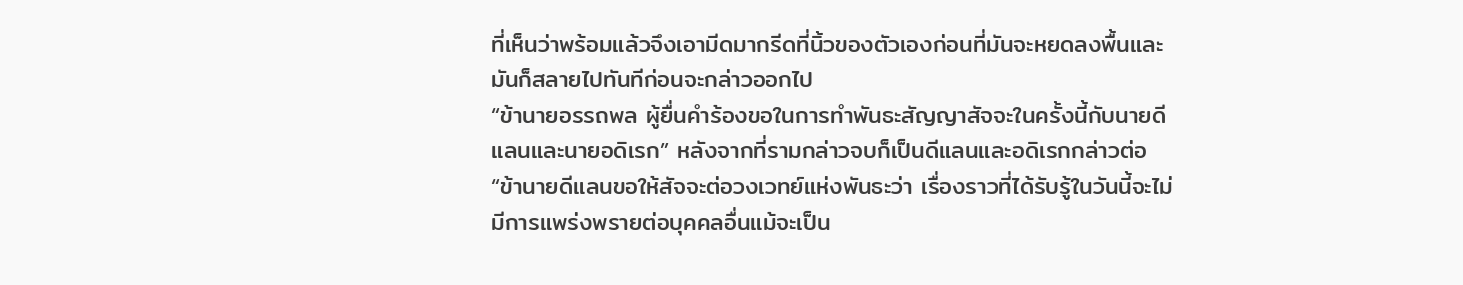ที่เห็นว่าพร้อมแล้วจึงเอามีดมากรีดที่นิ้วของตัวเองก่อนที่มันจะหยดลงพื้นและมันก็สลายไปทันทีก่อนจะกล่าวออกไป
“ข้านายอรรถพล ผู้ยื่นคำร้องขอในการทำพันธะสัญญาสัจจะในครั้งนี้กับนายดีแลนและนายอดิเรก” หลังจากที่รามกล่าวจบก็เป็นดีแลนและอดิเรกกล่าวต่อ
“ข้านายดีแลนขอให้สัจจะต่อวงเวทย์แห่งพันธะว่า เรื่องราวที่ได้รับรู้ในวันนี้จะไม่มีการแพร่งพรายต่อบุคคลอื่นแม้จะเป็น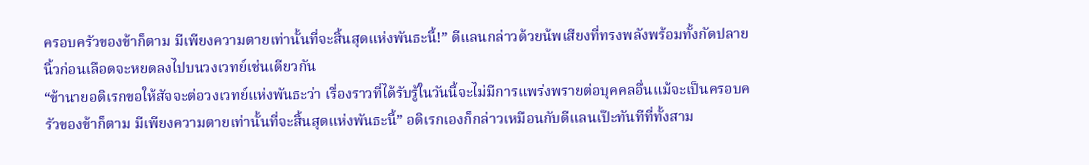ครอบครัวของข้าก็ตาม มีเพียงความตายเท่านั้นที่จะสิ้นสุดแห่งพันธะนี้!” ดีแลนกล่าวด้วยน้พเสียงที่ทรงพลังพร้อมทั้งกัดปลายนิ้วก่อนเลือดจะหยดลงไปบนวงเวทย์เช่นเดียวกัน
“ข้านายอดิเรกขอให้สัจจะต่อวงเวทย์แห่งพันธะว่า เรื่องราวที่ได้รับรู้ในวันนี้จะไม่มีการแพร่งพรายต่อบุคคลอื่นแม้จะเป็นครอบครัวของข้าก็ตาม มีเพียงความตายเท่านั้นที่จะสิ้นสุดแห่งพันธะนี้” อดิเรกเองก็กล่าวเหมือนกับดีแลนเป๊ะทันทีที่ทั้งสาม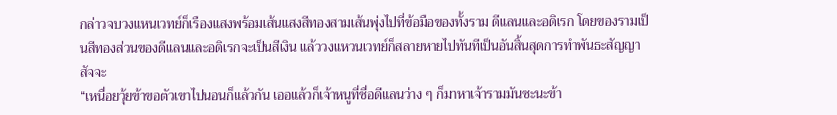กล่าวจบวงแหนเวทย์ก็เรืองแสงพร้อมเส้นแสงสีทองสามเส้นพุ่งไปที่ข้อมือของทั้งราม ดีแลนและอดิเรก โดยของรามเป็นสีทองส่วนของดีแลนและอดิเรกจะเป็นสีเงิน แล้ววงแหวนเวทย์ก็สลายหายไปทันทีเป็นอันสิ้นสุดการทำพันธะสัญญาสัจจะ
“เหนื่อยวุ้ยข้าขอตัวเขาไปนอนก็แล้วกัน เออแล้วก็เจ้าหนูที่ชื่อดีแลนว่าง ๆ ก็มาหาเจ้ารามมันซะนะข้า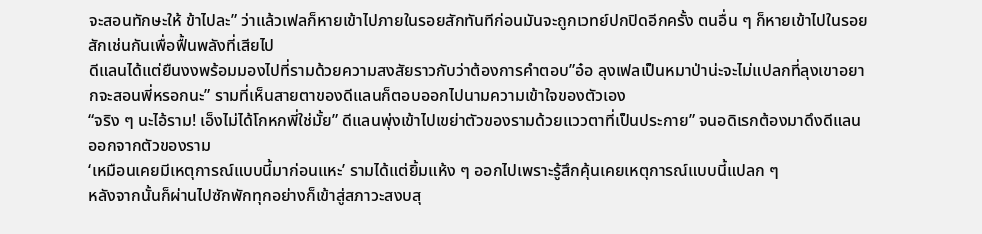จะสอนทักษะให้ ข้าไปละ” ว่าแล้วเฟลก็หายเข้าไปภายในรอยสักทันทีก่อนมันจะถูกเวทย์ปกปิดอีกครั้ง ตนอื่น ๆ ก็หายเข้าไปในรอยสักเช่นกันเพื่อฟื้นพลังที่เสียไป
ดีแลนได้แต่ยืนงงพร้อมมองไปที่รามด้วยความสงสัยราวกับว่าต้องการคำตอบ”อ๋อ ลุงเฟลเป็นหมาป่าน่ะจะไม่แปลกที่ลุงเขาอยากจะสอนพี่หรอกนะ” รามที่เห็นสายตาของดีแลนก็ตอบออกไปนามความเข้าใจของตัวเอง
“จริง ๆ นะไอ้ราม! เอ็งไม่ได้โกหกพี่ใช่มั้ย” ดีแลนพุ่งเข้าไปเขย่าตัวของรามด้วยแววตาที่เป็นประกาย” จนอดิเรกต้องมาดึงดีแลนออกจากตัวของราม
‘เหมือนเคยมีเหตุการณ์แบบนี้มาก่อนแหะ’ รามได้แต่ยิ้มแห้ง ๆ ออกไปเพราะรู้สึกคุ้นเคยเหตุการณ์แบบนี้แปลก ๆ
หลังจากนั้นก็ผ่านไปซักพักทุกอย่างก็เข้าสู่สภาวะสงบสุ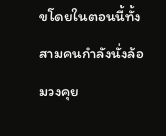ขโดยในตอนนี้ทั้งสามคนกำลังนั่งล้อมวงคุย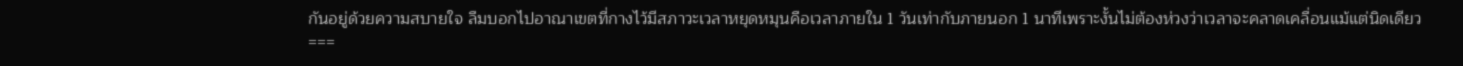กันอยู่ด้วยความสบายใจ ลืมบอกไปอาณาเขตที่กางไว้มีสภาวะเวลาหยุดหมุนคือเวลาภายใน 1 วันเท่ากับภายนอก 1 นาทีเพราะงั้นไม่ต้องห่วงว่าเวลาจะคลาดเคลื่อนแม้แต่นิดเดียว
===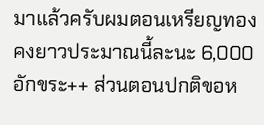มาแล้วครับผมตอนเหรียญทองคงยาวประมาณนี้ละนะ 6,000 อักขระ++ ส่วนตอนปกติขอห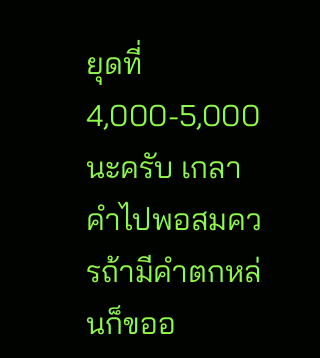ยุดที่ 4,000-5,000 นะครับ เกลาคำไปพอสมควรถ้ามีคำตกหล่นก็ขออ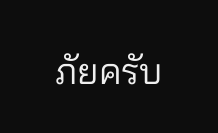ภัยครับ